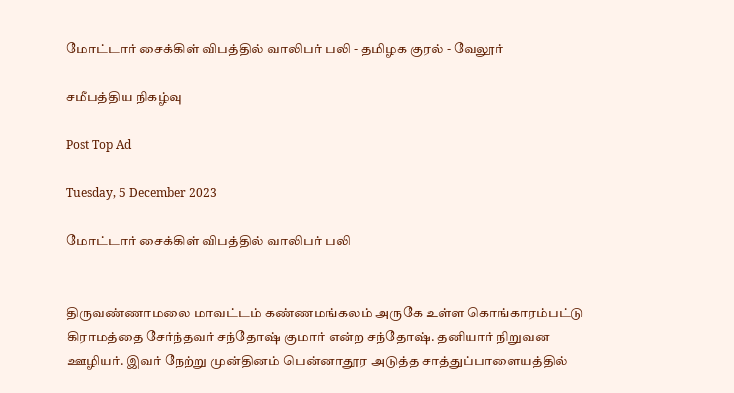மோட்டார் சைக்கிள் விபத்தில் வாலிபர் பலி - தமிழக குரல் - வேலூர்

சமீபத்திய நிகழ்வு

Post Top Ad

Tuesday, 5 December 2023

மோட்டார் சைக்கிள் விபத்தில் வாலிபர் பலி


திருவண்ணாமலை மாவட்டம் கண்ணமங்கலம் அருகே உள்ள கொங்காரம்பட்டு கிராமத்தை சேர்ந்தவர் சந்தோஷ் குமார் என்ற சந்தோஷ். தனியார் நிறுவன ஊழியர். இவர் நேற்று முன்தினம் பென்னாதூர அடுத்த சாத்துப்பாளையத்தில்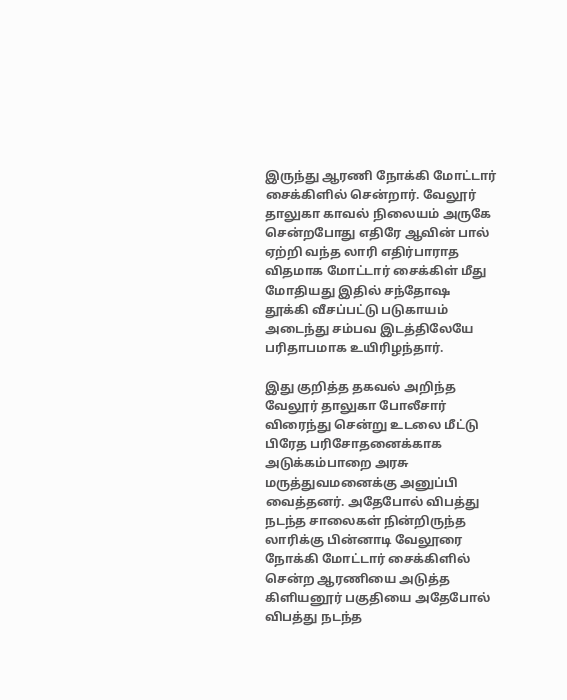இருந்து ஆரணி நோக்கி மோட்டார் சைக்கிளில் சென்றார். வேலூர் தாலுகா காவல் நிலையம் அருகே சென்றபோது எதிரே ஆவின் பால் ஏற்றி வந்த லாரி எதிர்பாராத விதமாக மோட்டார் சைக்கிள் மீது மோதியது இதில் சந்தோஷ  தூக்கி வீசப்பட்டு படுகாயம் அடைந்து சம்பவ இடத்திலேயே பரிதாபமாக உயிரிழந்தார்.

இது குறித்த தகவல் அறிந்த வேலூர் தாலுகா போலீசார் விரைந்து சென்று உடலை மீட்டு  பிரேத பரிசோதனைக்காக அடுக்கம்பாறை அரசு மருத்துவமனைக்கு அனுப்பி வைத்தனர். அதேபோல் விபத்து நடந்த சாலைகள் நின்றிருந்த லாரிக்கு பின்னாடி வேலூரை நோக்கி மோட்டார் சைக்கிளில் சென்ற ஆரணியை அடுத்த கிளியனூர் பகுதியை அதேபோல் விபத்து நடந்த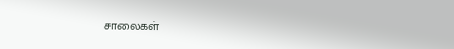சாலைகள்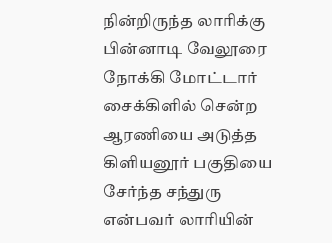நின்றிருந்த லாரிக்கு பின்னாடி வேலூரை நோக்கி மோட்டார் சைக்கிளில் சென்ற ஆரணியை அடுத்த கிளியனூர் பகுதியை சேர்ந்த சந்துரு என்பவர் லாரியின்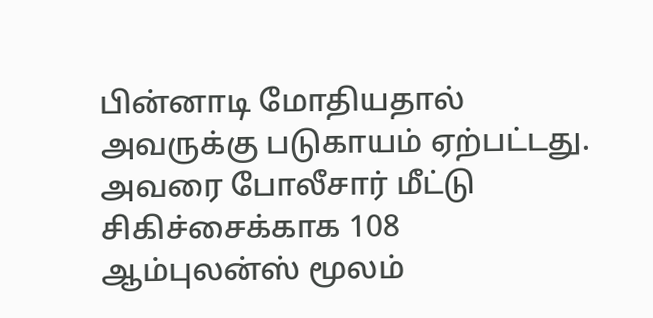பின்னாடி மோதியதால் அவருக்கு படுகாயம் ஏற்பட்டது. அவரை போலீசார் மீட்டு சிகிச்சைக்காக 108 ஆம்புலன்ஸ் மூலம்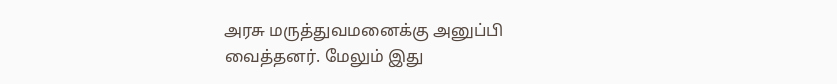அரசு மருத்துவமனைக்கு அனுப்பி வைத்தனர். மேலும் இது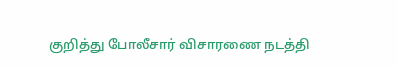குறித்து போலீசார் விசாரணை நடத்தி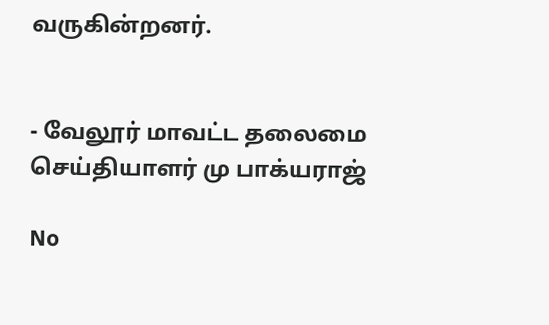வருகின்றனர்.


- வேலூர் மாவட்ட தலைமை செய்தியாளர் மு பாக்யராஜ்

No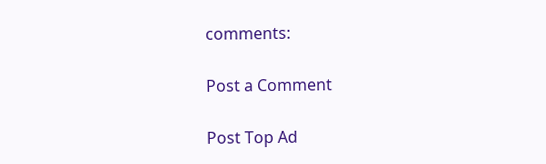comments:

Post a Comment

Post Top Ad